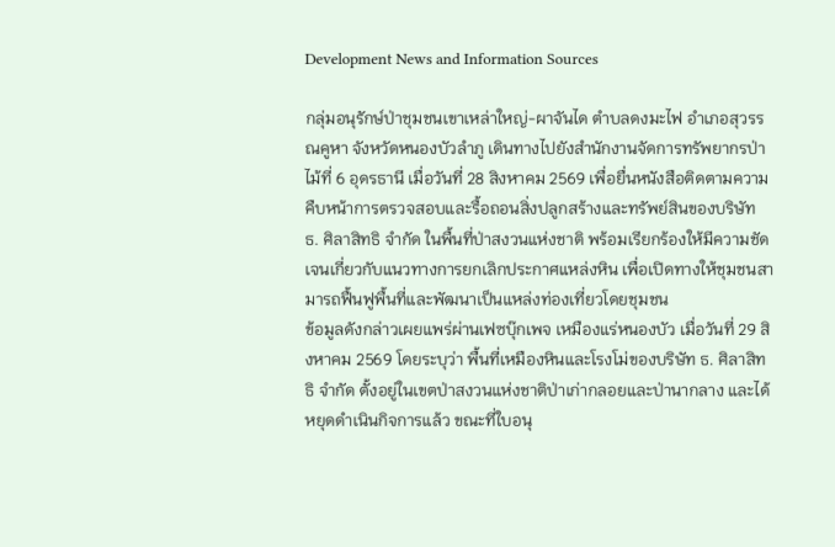Development News and Information Sources

กลุ่มอนุรักษ์ป่าชุมชนเขาเหล่าใหญ่-ผาจันได ตำบลดงมะไฟ อำเภอสุวรรณคูหา จังหวัดหนองบัวลำภู เดินทางไปยังสำนักงานจัดการทรัพยากรป่าไม้ที่ 6 อุดรธานี เมื่อวันที่ 28 สิงหาคม 2569 เพื่อยื่นหนังสือติดตามความคืบหน้าการตรวจสอบและรื้อถอนสิ่งปลูกสร้างและทรัพย์สินของบริษัท ธ. ศิลาสิทธิ จำกัด ในพื้นที่ป่าสงวนแห่งชาติ พร้อมเรียกร้องให้มีความชัดเจนเกี่ยวกับแนวทางการยกเลิกประกาศแหล่งหิน เพื่อเปิดทางให้ชุมชนสามารถฟื้นฟูพื้นที่และพัฒนาเป็นแหล่งท่องเที่ยวโดยชุมชน
ข้อมูลดังกล่าวเผยแพร่ผ่านเฟซบุ๊กเพจ เหมืองแร่หนองบัว เมื่อวันที่ 29 สิงหาคม 2569 โดยระบุว่า พื้นที่เหมืองหินและโรงโม่ของบริษัท ธ. ศิลาสิทธิ จำกัด ตั้งอยู่ในเขตป่าสงวนแห่งชาติป่าเก่ากลอยและป่านากลาง และได้หยุดดำเนินกิจการแล้ว ขณะที่ใบอนุ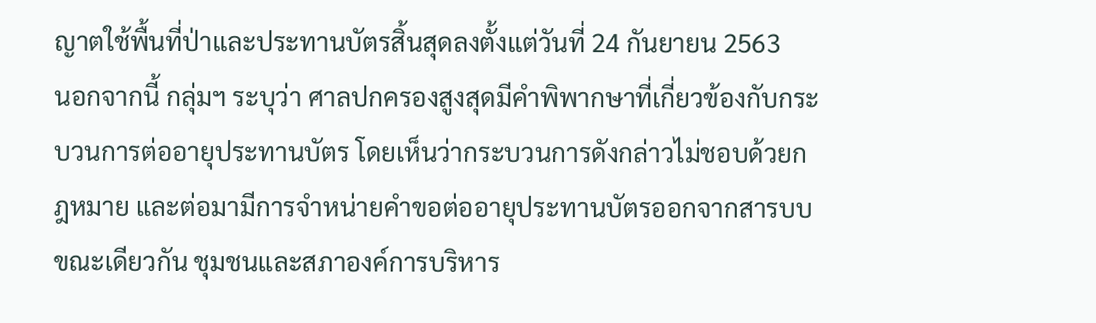ญาตใช้พื้นที่ป่าและประทานบัตรสิ้นสุดลงตั้งแต่วันที่ 24 กันยายน 2563
นอกจากนี้ กลุ่มฯ ระบุว่า ศาลปกครองสูงสุดมีคำพิพากษาที่เกี่ยวข้องกับกระบวนการต่ออายุประทานบัตร โดยเห็นว่ากระบวนการดังกล่าวไม่ชอบด้วยกฎหมาย และต่อมามีการจำหน่ายคำขอต่ออายุประทานบัตรออกจากสารบบ
ขณะเดียวกัน ชุมชนและสภาองค์การบริหาร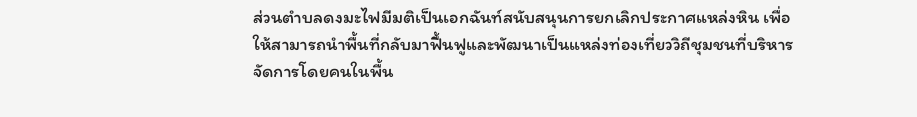ส่วนตำบลดงมะไฟมีมติเป็นเอกฉันท์สนับสนุนการยกเลิกประกาศแหล่งหิน เพื่อให้สามารถนำพื้นที่กลับมาฟื้นฟูและพัฒนาเป็นแหล่งท่องเที่ยววิถีชุมชนที่บริหารจัดการโดยคนในพื้น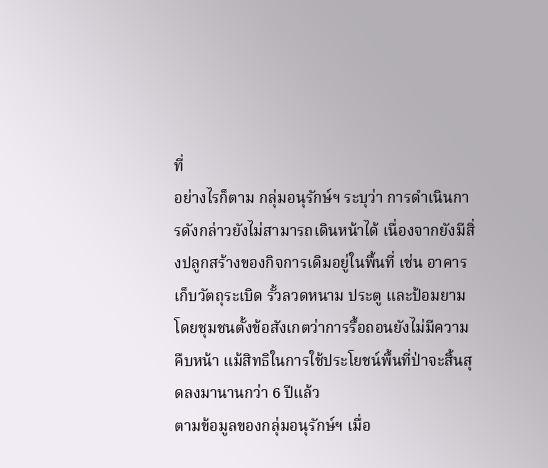ที่
อย่างไรก็ตาม กลุ่มอนุรักษ์ฯ ระบุว่า การดำเนินการดังกล่าวยังไม่สามารถเดินหน้าได้ เนื่องจากยังมีสิ่งปลูกสร้างของกิจการเดิมอยู่ในพื้นที่ เช่น อาคารเก็บวัตถุระเบิด รั้วลวดหนาม ประตู และป้อมยาม โดยชุมชนตั้งข้อสังเกตว่าการรื้อถอนยังไม่มีความคืบหน้า แม้สิทธิในการใช้ประโยชน์พื้นที่ป่าจะสิ้นสุดลงมานานกว่า 6 ปีแล้ว
ตามข้อมูลของกลุ่มอนุรักษ์ฯ เมื่อ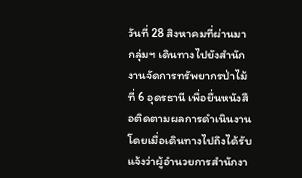วันที่ 28 สิงหาคมที่ผ่านมา กลุ่มฯ เดินทางไปยังสำนักงานจัดการทรัพยากรป่าไม้ที่ 6 อุดรธานี เพื่อยื่นหนังสือติดตามผลการดำเนินงาน โดยเมื่อเดินทางไปถึงได้รับแจ้งว่าผู้อำนวยการสำนักงา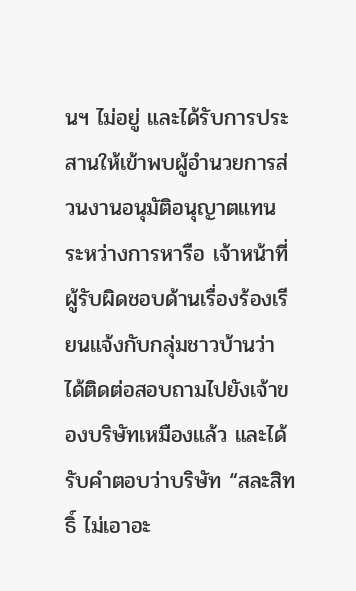นฯ ไม่อยู่ และได้รับการประสานให้เข้าพบผู้อำนวยการส่วนงานอนุมัติอนุญาตแทน
ระหว่างการหารือ เจ้าหน้าที่ผู้รับผิดชอบด้านเรื่องร้องเรียนแจ้งกับกลุ่มชาวบ้านว่า ได้ติดต่อสอบถามไปยังเจ้าของบริษัทเหมืองแล้ว และได้รับคำตอบว่าบริษัท “สละสิทธิ์ ไม่เอาอะ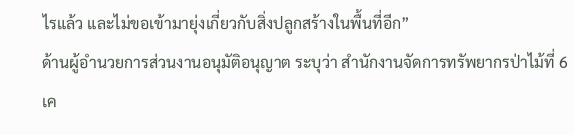ไรแล้ว และไม่ขอเข้ามายุ่งเกี่ยวกับสิ่งปลูกสร้างในพื้นที่อีก”
ด้านผู้อำนวยการส่วนงานอนุมัติอนุญาต ระบุว่า สำนักงานจัดการทรัพยากรป่าไม้ที่ 6 เค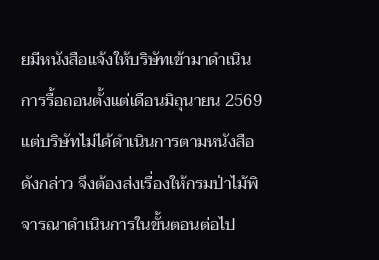ยมีหนังสือแจ้งให้บริษัทเข้ามาดำเนินการรื้อถอนตั้งแต่เดือนมิถุนายน 2569 แต่บริษัทไม่ได้ดำเนินการตามหนังสือดังกล่าว จึงต้องส่งเรื่องให้กรมป่าไม้พิจารณาดำเนินการในขั้นตอนต่อไป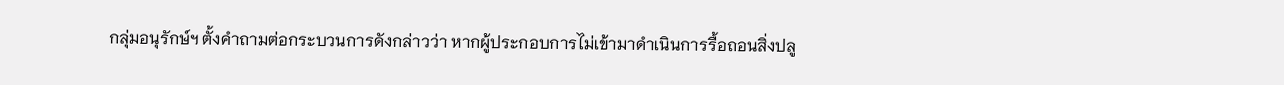กลุ่มอนุรักษ์ฯ ตั้งคำถามต่อกระบวนการดังกล่าวว่า หากผู้ประกอบการไม่เข้ามาดำเนินการรื้อถอนสิ่งปลู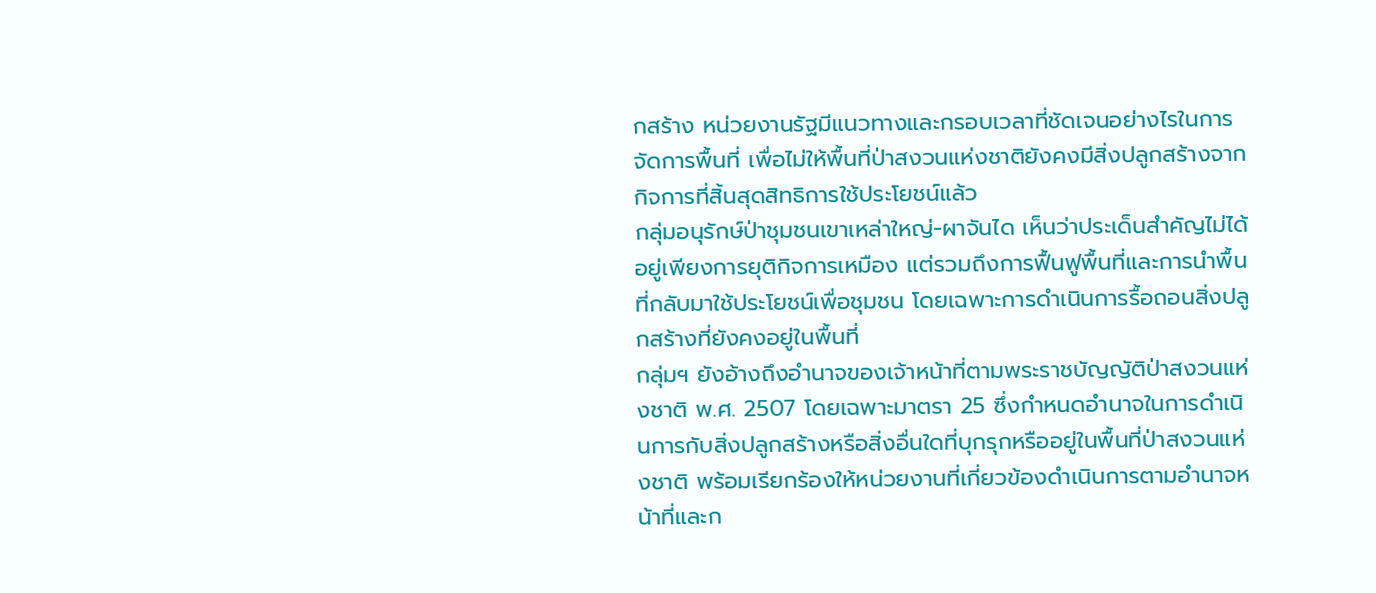กสร้าง หน่วยงานรัฐมีแนวทางและกรอบเวลาที่ชัดเจนอย่างไรในการจัดการพื้นที่ เพื่อไม่ให้พื้นที่ป่าสงวนแห่งชาติยังคงมีสิ่งปลูกสร้างจากกิจการที่สิ้นสุดสิทธิการใช้ประโยชน์แล้ว
กลุ่มอนุรักษ์ป่าชุมชนเขาเหล่าใหญ่-ผาจันได เห็นว่าประเด็นสำคัญไม่ได้อยู่เพียงการยุติกิจการเหมือง แต่รวมถึงการฟื้นฟูพื้นที่และการนำพื้นที่กลับมาใช้ประโยชน์เพื่อชุมชน โดยเฉพาะการดำเนินการรื้อถอนสิ่งปลูกสร้างที่ยังคงอยู่ในพื้นที่
กลุ่มฯ ยังอ้างถึงอำนาจของเจ้าหน้าที่ตามพระราชบัญญัติป่าสงวนแห่งชาติ พ.ศ. 2507 โดยเฉพาะมาตรา 25 ซึ่งกำหนดอำนาจในการดำเนินการกับสิ่งปลูกสร้างหรือสิ่งอื่นใดที่บุกรุกหรืออยู่ในพื้นที่ป่าสงวนแห่งชาติ พร้อมเรียกร้องให้หน่วยงานที่เกี่ยวข้องดำเนินการตามอำนาจหน้าที่และก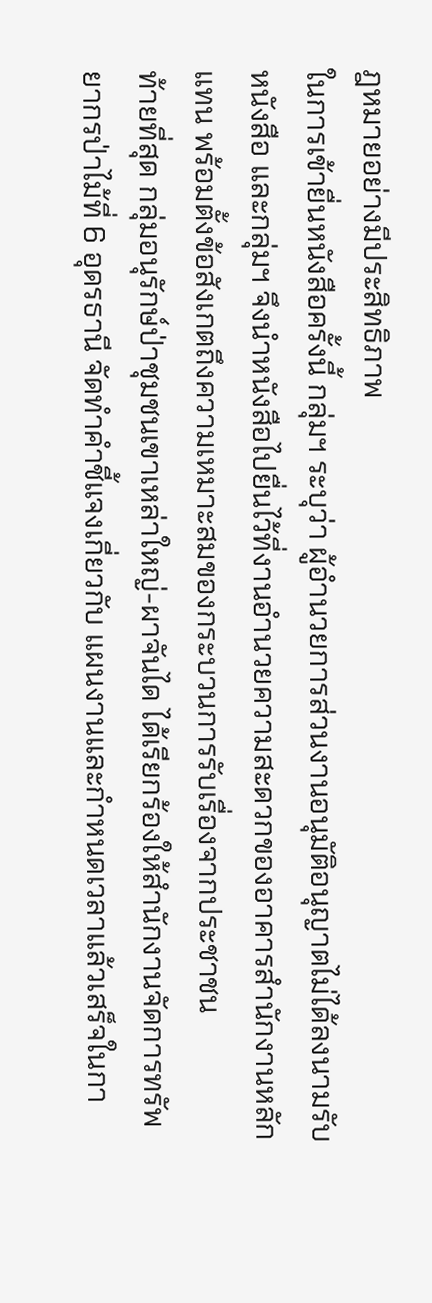ฎหมายอย่างมีประสิทธิภาพ
ในการเข้ายื่นหนังสือครั้งนี้ กลุ่มฯ ระบุว่า ผู้อำนวยการส่วนงานอนุมัติอนุญาตไม่ได้ลงนามรับหนังสือ และกลุ่มฯ จึงนำหนังสือไปยื่นไว้ที่งานอำนวยความสะดวกของอาคารสำนักงานหลักแทน พร้อมตั้งข้อสังเกตถึงความเหมาะสมของกระบวนการรับเรื่องจากประชาชน
ท้ายที่สุด กลุ่มอนุรักษ์ป่าชุมชนเขาเหล่าใหญ่-ผาจันได ได้เรียกร้องให้สำนักงานจัดการทรัพยากรป่าไม้ที่ 6 อุดรธานี จัดทำคำชี้แจงเกี่ยวกับ แผนงานและกำหนดเวลาแล้วเสร็จในกา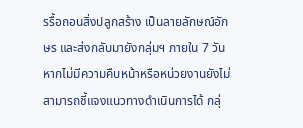รรื้อถอนสิ่งปลูกสร้าง เป็นลายลักษณ์อักษร และส่งกลับมายังกลุ่มฯ ภายใน 7 วัน
หากไม่มีความคืบหน้าหรือหน่วยงานยังไม่สามารถชี้แจงแนวทางดำเนินการได้ กลุ่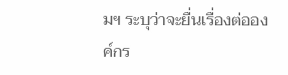มฯ ระบุว่าจะยื่นเรื่องต่อองค์กร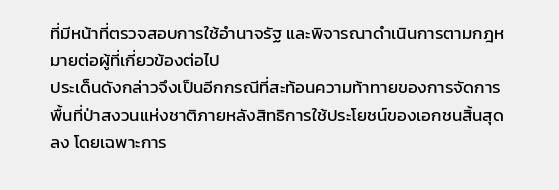ที่มีหน้าที่ตรวจสอบการใช้อำนาจรัฐ และพิจารณาดำเนินการตามกฎหมายต่อผู้ที่เกี่ยวข้องต่อไป
ประเด็นดังกล่าวจึงเป็นอีกกรณีที่สะท้อนความท้าทายของการจัดการพื้นที่ป่าสงวนแห่งชาติภายหลังสิทธิการใช้ประโยชน์ของเอกชนสิ้นสุดลง โดยเฉพาะการ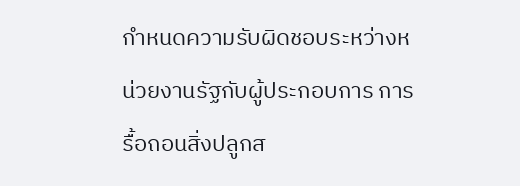กำหนดความรับผิดชอบระหว่างหน่วยงานรัฐกับผู้ประกอบการ การรื้อถอนสิ่งปลูกส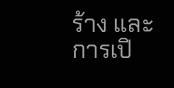ร้าง และการเปิ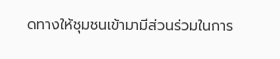ดทางให้ชุมชนเข้ามามีส่วนร่วมในการ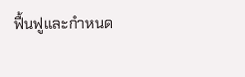ฟื้นฟูและกำหนด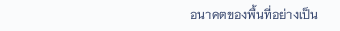อนาคตของพื้นที่อย่างเป็น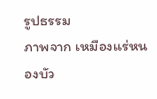รูปธรรม
ภาพจาก เหมืองแร่หนองบัว